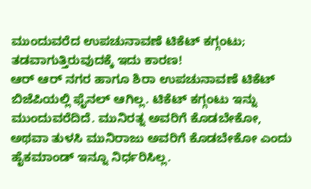ಮುಂದುವರೆದ ಉಪಚುನಾವಣೆ ಟಿಕೆಟ್ ಕಗ್ಗಂಟು; ತಡವಾಗುತ್ತಿರುವುದಕ್ಕೆ ಇದು ಕಾರಣ!
ಆರ್ ಆರ್ ನಗರ ಹಾಗೂ ಶಿರಾ ಉಪಚುನಾವಣೆ ಟಿಕೆಟ್ ಬಿಜೆಪಿಯಲ್ಲಿ ಫೈನಲ್ ಆಗಿಲ್ಲ. ಟಿಕೆಟ್ ಕಗ್ಗಂಟು ಇನ್ನು ಮುಂದುವರೆದಿದೆ. ಮುನಿರತ್ನ ಅವರಿಗೆ ಕೊಡಬೇಕೋ, ಅಥವಾ ತುಳಸಿ ಮುನಿರಾಜು ಅವರಿಗೆ ಕೊಡಬೇಕೋ ಎಂದು ಹೈಕಮಾಂಡ್ ಇನ್ನೂ ನಿರ್ಧರಿಸಿಲ್ಲ.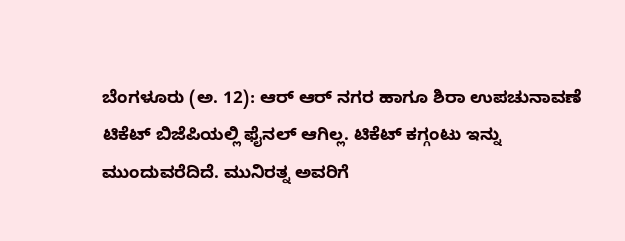ಬೆಂಗಳೂರು (ಅ. 12): ಆರ್ ಆರ್ ನಗರ ಹಾಗೂ ಶಿರಾ ಉಪಚುನಾವಣೆ ಟಿಕೆಟ್ ಬಿಜೆಪಿಯಲ್ಲಿ ಫೈನಲ್ ಆಗಿಲ್ಲ. ಟಿಕೆಟ್ ಕಗ್ಗಂಟು ಇನ್ನು ಮುಂದುವರೆದಿದೆ. ಮುನಿರತ್ನ ಅವರಿಗೆ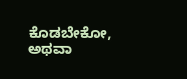ಕೊಡಬೇಕೋ, ಅಥವಾ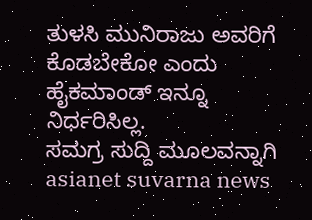ತುಳಸಿ ಮುನಿರಾಜು ಅವರಿಗೆ ಕೊಡಬೇಕೋ ಎಂದು ಹೈಕಮಾಂಡ್ ಇನ್ನೂ ನಿರ್ಧರಿಸಿಲ್ಲ.
ಸಮಗ್ರ ಸುದ್ದಿ ಮೂಲವನ್ನಾಗಿ asianet suvarna news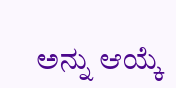ಅನ್ನು ಆಯ್ಕೆ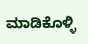ಮಾಡಿಕೊಳ್ಳಿ